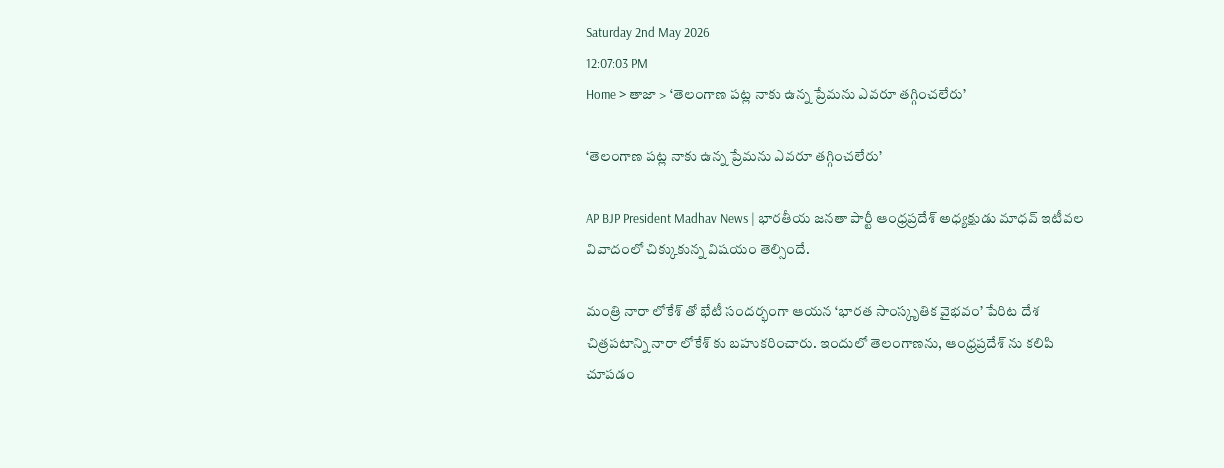Saturday 2nd May 2026
12:07:03 PM
Home > తాజా > ‘తెలంగాణ పట్ల నాకు ఉన్న ప్రేమను ఎవరూ తగ్గించలేరు’

‘తెలంగాణ పట్ల నాకు ఉన్న ప్రేమను ఎవరూ తగ్గించలేరు’

AP BJP President Madhav News | భారతీయ జనతా పార్టీ ఆంధ్రప్రదేశ్ అధ్యక్షుడు మాధవ్ ఇటీవల వివాదంలో చిక్కుకున్న విషయం తెల్సిందే.

మంత్రి నారా లోకేశ్ తో భేటీ సందర్భంగా ఆయన ‘భారత సాంస్కృతిక వైభవం’ పేరిట దేశ చిత్రపటాన్ని నారా లోకేశ్ కు బహుకరించారు. ఇందులో తెలంగాణను, ఆంధ్రప్రదేశ్ ను కలిపి చూపడం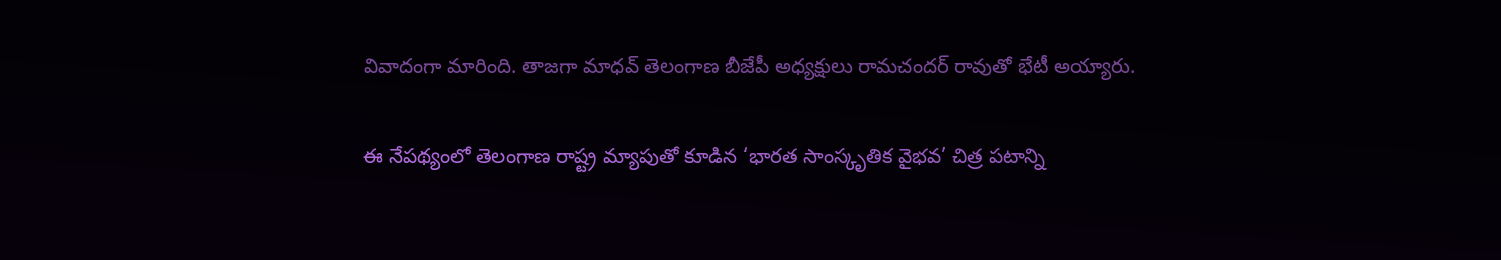వివాదంగా మారింది. తాజగా మాధవ్ తెలంగాణ బీజేపీ అధ్యక్షులు రామచందర్ రావుతో భేటీ అయ్యారు.

ఈ నేపథ్యంలో తెలంగాణ రాష్ట్ర మ్యాపుతో కూడిన ‘భారత సాంస్కృతిక వైభవ’ చిత్ర పటాన్ని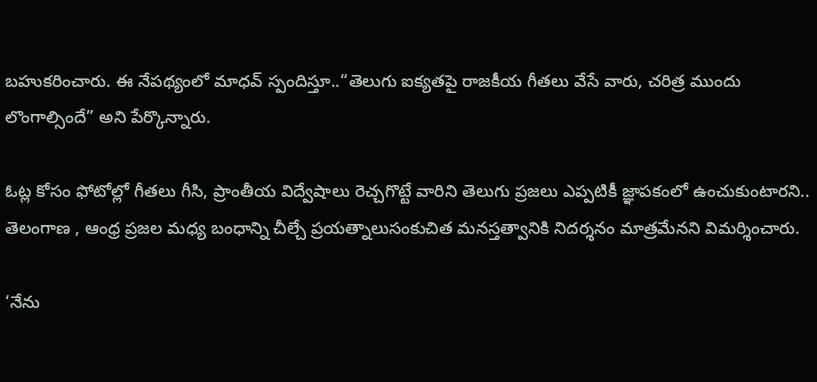బహుకరించారు. ఈ నేపథ్యంలో మాధవ్ స్పందిస్తూ..“తెలుగు ఐక్యతపై రాజకీయ గీతలు వేసే వారు, చరిత్ర ముందు లొంగాల్సిందే” అని పేర్కొన్నారు.

ఓట్ల కోసం ఫోటోల్లో గీతలు గీసి, ప్రాంతీయ విద్వేషాలు రెచ్చగొట్టే వారిని తెలుగు ప్రజలు ఎప్పటికీ జ్ఞాపకంలో ఉంచుకుంటారని.. తెలంగాణ , ఆంధ్ర ప్రజల మధ్య బంధాన్ని చీల్చే ప్రయత్నాలుసంకుచిత మనస్తత్వానికి నిదర్శనం మాత్రమేనని విమర్శించారు.

‘నేను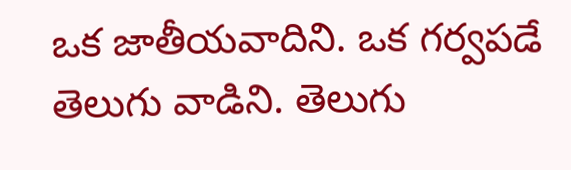ఒక జాతీయవాదిని. ఒక గర్వపడే తెలుగు వాడిని. తెలుగు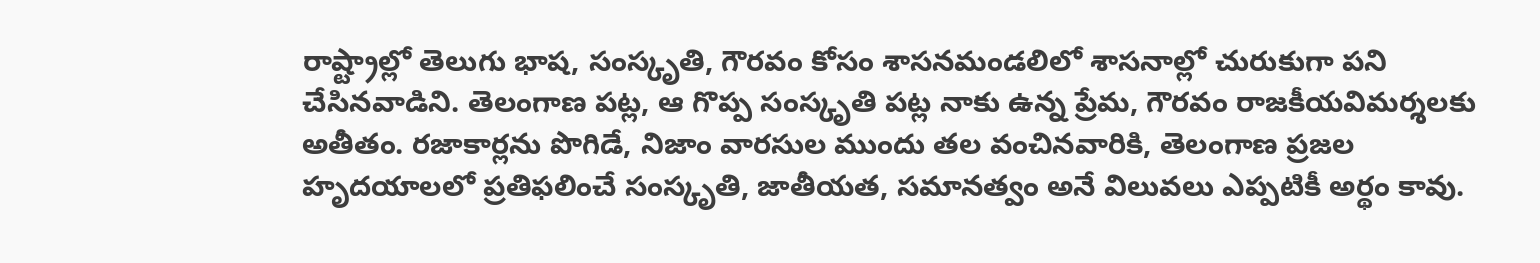రాష్ట్రాల్లో తెలుగు భాష, సంస్కృతి, గౌరవం కోసం శాసనమండలిలో శాసనాల్లో చురుకుగా పని చేసినవాడిని. తెలంగాణ పట్ల, ఆ గొప్ప సంస్కృతి పట్ల నాకు ఉన్న ప్రేమ, గౌరవం రాజకీయవిమర్శలకు అతీతం. రజాకార్లను పొగిడే, నిజాం వారసుల ముందు తల వంచినవారికి, తెలంగాణ ప్రజల హృదయాలలో ప్రతిఫలించే సంస్కృతి, జాతీయత, సమానత్వం అనే విలువలు ఎప్పటికీ అర్థం కావు.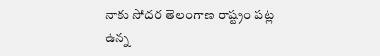నాకు సోదర తెలంగాణ రాష్ట్రం పట్ల ఉన్న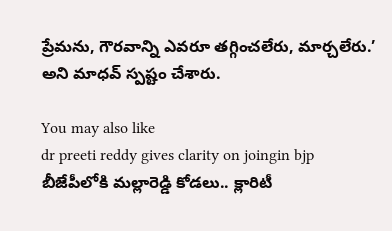ప్రేమను, గౌరవాన్ని ఎవరూ తగ్గించలేరు, మార్చలేరు.’ అని మాధవ్ స్పష్టం చేశారు.

You may also like
dr preeti reddy gives clarity on joingin bjp
బీజేపీలోకి మల్లారెడ్డి కోడలు.. క్లారిటీ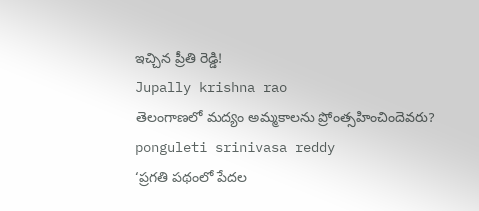ఇచ్చిన ప్రీతి రెడ్డి!
Jupally krishna rao
తెలంగాణలో మ‌ద్యం అమ్మ‌కాల‌ను ప్రోంత్స‌హించిందెవ‌రు?
ponguleti srinivasa reddy
‘ప్రగతి పథంలో పేదల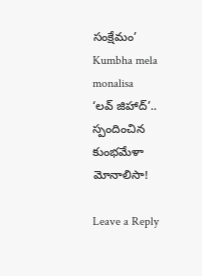సంక్షేమం’
Kumbha mela monalisa
‘లవ్ జిహాద్’.. స్పందించిన కుంభమేళా మోనాలిసా!

Leave a Reply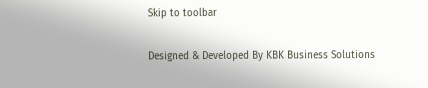Skip to toolbar

Designed & Developed By KBK Business Solutions